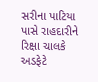સરીના પાટિયા પાસે રાહદારીને રિક્ષા ચાલકે અડફેટે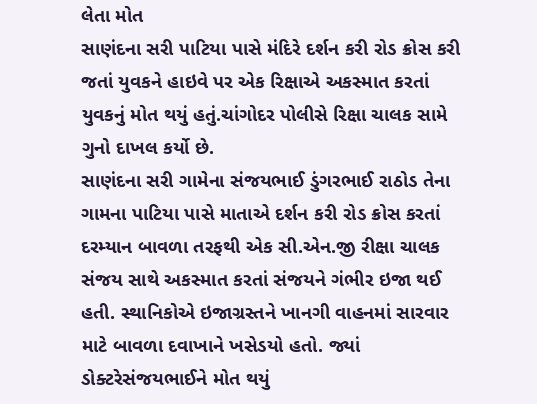લેતા મોત
સાણંદના સરી પાટિયા પાસે મંદિરે દર્શન કરી રોડ ક્રોસ કરી જતાં યુવકને હાઇવે પર એક રિક્ષાએ અકસ્માત કરતાં યુવકનું મોત થયું હતું.ચાંગોદર પોલીસે રિક્ષા ચાલક સામે ગુનો દાખલ કર્યો છે.
સાણંદના સરી ગામેના સંજયભાઈ ડુંગરભાઈ રાઠોડ તેના ગામના પાટિયા પાસે માતાએ દર્શન કરી રોડ ક્રોસ કરતાં દરમ્યાન બાવળા તરફથી એક સી.એન.જી રીક્ષા ચાલક સંજય સાથે અકસ્માત કરતાં સંજયને ગંભીર ઇજા થઈ હતી. સ્થાનિકોએ ઇજાગ્રસ્તને ખાનગી વાહનમાં સારવાર માટે બાવળા દવાખાને ખસેડયો હતો. જ્યાં ડોક્ટરેસંજયભાઈને મોત થયું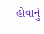હોવાનું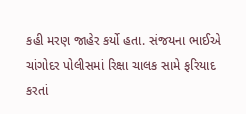કહી મરણ જાહેર કર્યો હતા. સંજયના ભાઈએ ચાંગોદર પોલીસમાં રિક્ષા ચાલક સામે ફરિયાદ કરતાં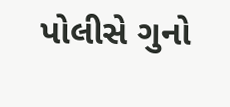પોલીસે ગુનો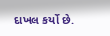દાખલ કર્યો છે.